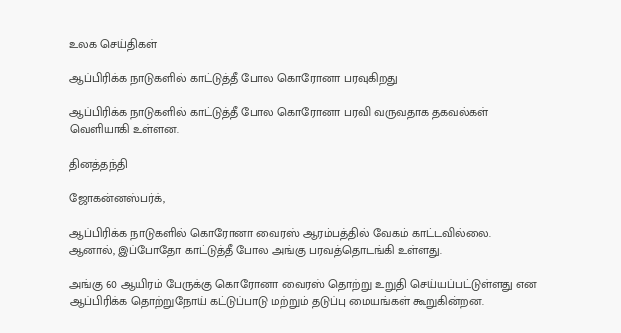உலக செய்திகள்

ஆப்பிரிக்க நாடுகளில் காட்டுத்தீ போல கொரோனா பரவுகிறது

ஆப்பிரிக்க நாடுகளில் காட்டுத்தீ போல கொரோனா பரவி வருவதாக தகவல்கள் வெளியாகி உள்ளன.

தினத்தந்தி

ஜோகன்னஸ்பர்க்,

ஆப்பிரிக்க நாடுகளில் கொரோனா வைரஸ் ஆரம்பத்தில் வேகம் காட்டவில்லை. ஆனால், இப்போதோ காட்டுத்தீ போல அங்கு பரவத்தொடங்கி உள்ளது.

அங்கு 60 ஆயிரம் பேருக்கு கொரோனா வைரஸ் தொற்று உறுதி செய்யப்பட்டுள்ளது என ஆப்பிரிக்க தொற்றுநோய் கட்டுப்பாடு மற்றும் தடுப்பு மையங்கள் கூறுகின்றன.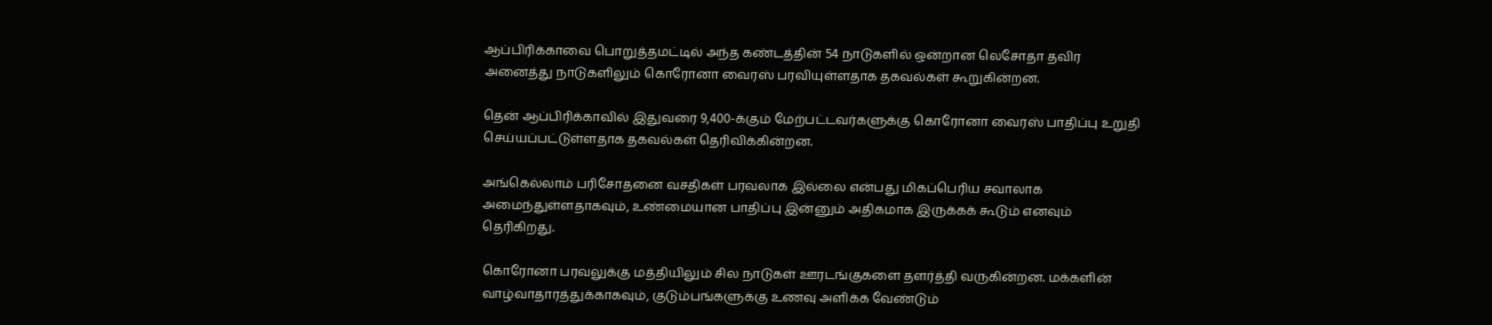ஆப்பிரிக்காவை பொறுத்தமட்டில் அந்த கண்டத்தின் 54 நாடுகளில் ஒன்றான லெசோதா தவிர அனைத்து நாடுகளிலும் கொரோனா வைரஸ் பரவியுள்ளதாக தகவல்கள் கூறுகின்றன.

தென் ஆப்பிரிக்காவில் இதுவரை 9,400-க்கும் மேற்பட்டவர்களுக்கு கொரோனா வைரஸ் பாதிப்பு உறுதி செய்யப்பட்டுள்ளதாக தகவல்கள் தெரிவிக்கின்றன.

அங்கெல்லாம் பரிசோதனை வசதிகள் பரவலாக இல்லை என்பது மிகப்பெரிய சவாலாக அமைந்துள்ளதாகவும், உண்மையான பாதிப்பு இன்னும் அதிகமாக இருக்கக் கூடும் எனவும் தெரிகிறது.

கொரோனா பரவலுக்கு மத்தியிலும் சில நாடுகள் ஊரடங்குகளை தளர்த்தி வருகின்றன. மக்களின் வாழ்வாதாரத்துக்காகவும், குடும்பங்களுக்கு உணவு அளிக்க வேண்டும்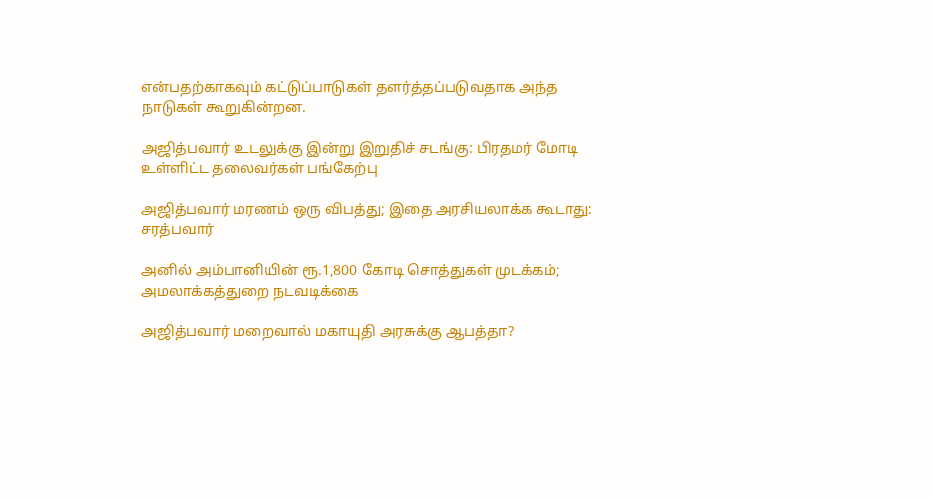என்பதற்காகவும் கட்டுப்பாடுகள் தளர்த்தப்படுவதாக அந்த நாடுகள் கூறுகின்றன.

அஜித்பவார் உடலுக்கு இன்று இறுதிச் சடங்கு: பிரதமர் மோடி உள்ளிட்ட தலைவர்கள் பங்கேற்பு

அஜித்பவார் மரணம் ஒரு விபத்து; இதை அரசியலாக்க கூடாது: சரத்பவார்

அனில் அம்பானியின் ரூ.1,800 கோடி சொத்துகள் முடக்கம்; அமலாக்கத்துறை நடவடிக்கை

அஜித்பவார் மறைவால் மகாயுதி அரசுக்கு ஆபத்தா?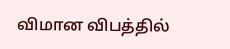விமான விபத்தில்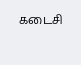கடைசி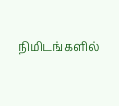நிமிடங்களில்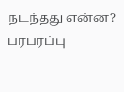நடந்தது என்ன? பரபரப்பு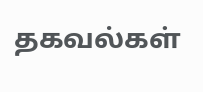தகவல்கள்